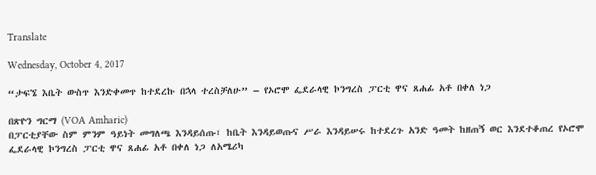Translate

Wednesday, October 4, 2017

“ታፍኜ እቤት ውስጥ እንድቀመጥ ከተደረኩ በኋላ ተረስቻለሁ” – የኦሮሞ ፌደራላዊ ኮንግረስ ፓርቲ ዋና ጸሐፊ አቶ በቀለ ነጋ

በጽዮን ግርማ (VOA Amharic)
በፓርቲያቸው ስም ምንም ዓይነት መግለጫ እንዳይሰጡ፣ ከቤት እንዳይወጡና ሥራ እንዳይሠሩ ከተደረጉ አንድ ዓመት ከዘጠኝ ወር እንደተቆጠረ የኦሮሞ ፌደራላዊ ኮንግረስ ፓርቲ ዋና ጸሐፊ አቶ በቀለ ነጋ ለአሜሪካ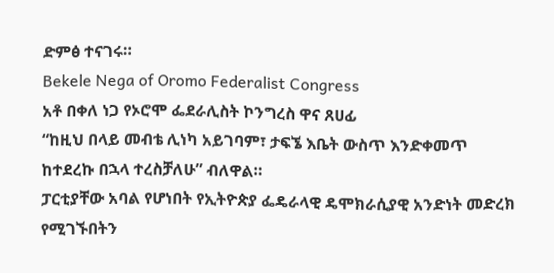ድምፅ ተናገሩ።
Bekele Nega of Oromo Federalist Congress
አቶ በቀለ ነጋ የኦሮሞ ፌደራሊስት ኮንግረስ ዋና ጸሀፊ
“ከዚህ በላይ መብቴ ሊነካ አይገባም፣ ታፍኜ እቤት ውስጥ እንድቀመጥ ከተደረኩ በኋላ ተረስቻለሁ” ብለዋል።
ፓርቲያቸው አባል የሆነበት የኢትዮጵያ ፌዴራላዊ ዴሞክራሲያዊ አንድነት መድረክ የሚገኙበትን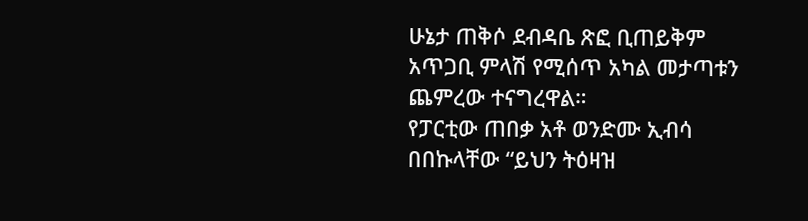ሁኔታ ጠቅሶ ደብዳቤ ጽፎ ቢጠይቅም አጥጋቢ ምላሽ የሚሰጥ አካል መታጣቱን ጨምረው ተናግረዋል።
የፓርቲው ጠበቃ አቶ ወንድሙ ኢብሳ በበኩላቸው “ይህን ትዕዛዝ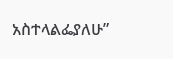አስተላልፌያለሁ”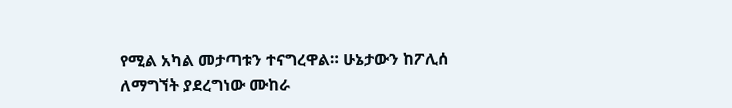የሚል አካል መታጣቱን ተናግረዋል። ሁኔታውን ከፖሊሰ ለማግኘት ያደረግነው ሙከራ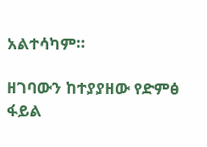አልተሳካም።

ዘገባውን ከተያያዘው የድምፅ ፋይል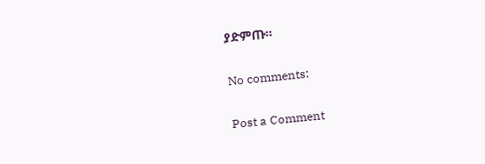ያድምጡ።

No comments:

Post a Comment